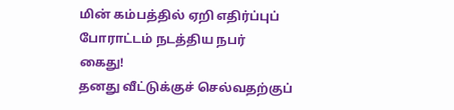மின் கம்பத்தில் ஏறி எதிர்ப்புப் போராட்டம் நடத்திய நபர் கைது!
தனது வீட்டுக்குச் செல்வதற்குப்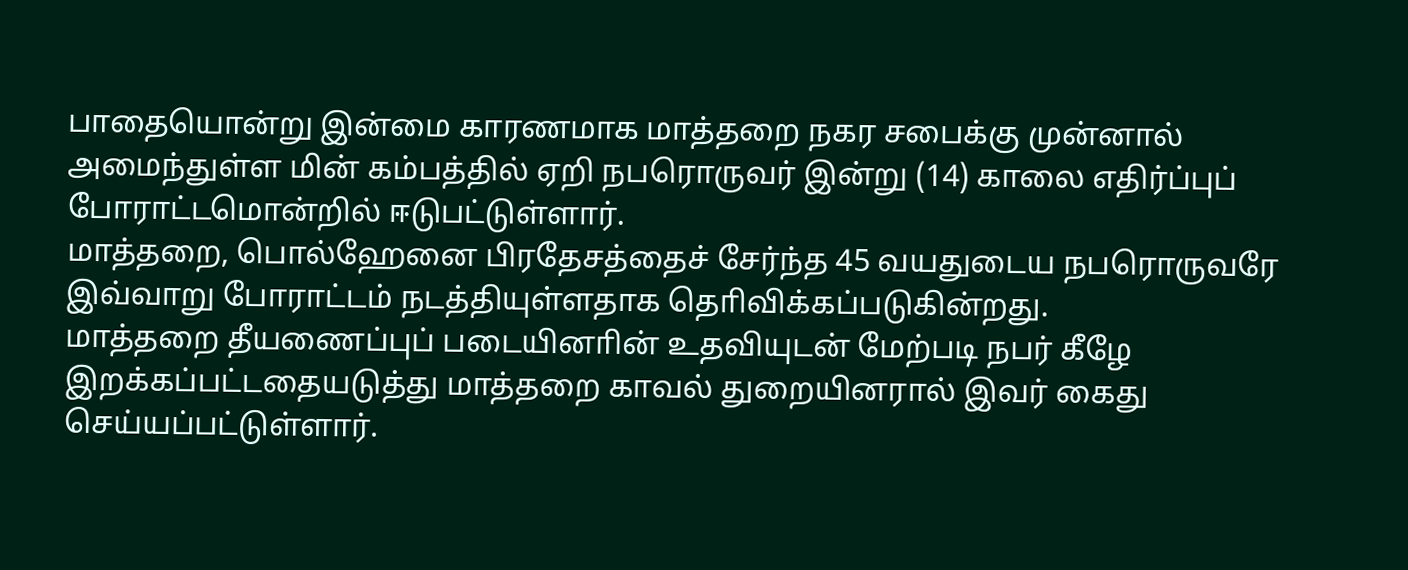பாதையொன்று இன்மை காரணமாக மாத்தறை நகர சபைக்கு முன்னால் அமைந்துள்ள மின் கம்பத்தில் ஏறி நபரொருவர் இன்று (14) காலை எதிர்ப்புப் போராட்டமொன்றில் ஈடுபட்டுள்ளார்.
மாத்தறை, பொல்ஹேனை பிரதேசத்தைச் சேர்ந்த 45 வயதுடைய நபரொருவரே இவ்வாறு போராட்டம் நடத்தியுள்ளதாக தொிவிக்கப்படுகின்றது.
மாத்தறை தீயணைப்புப் படையினாின் உதவியுடன் மேற்படி நபர் கீழே இறக்கப்பட்டதையடுத்து மாத்தறை காவல் துறையினரால் இவர் கைது செய்யப்பட்டுள்ளார்.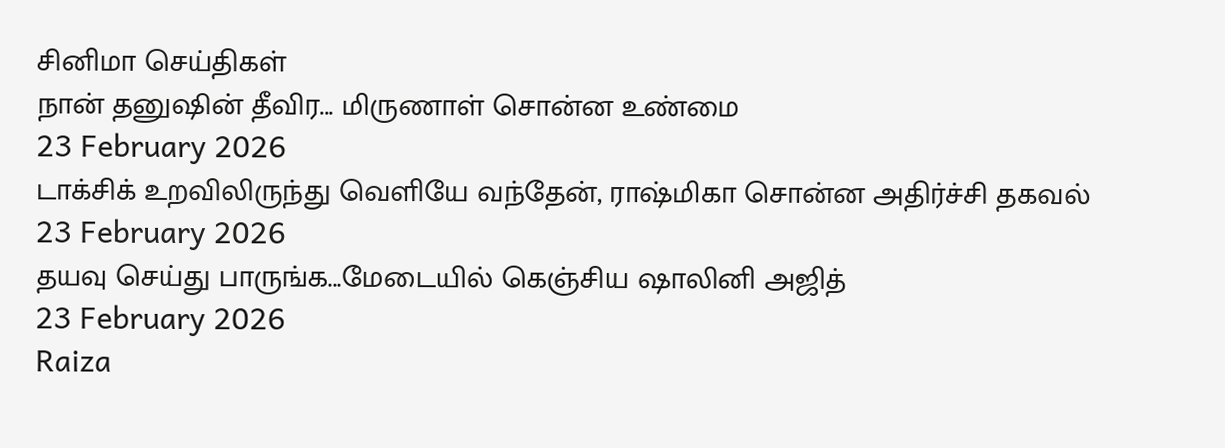சினிமா செய்திகள்
நான் தனுஷின் தீவிர... மிருணாள் சொன்ன உண்மை
23 February 2026
டாக்சிக் உறவிலிருந்து வெளியே வந்தேன், ராஷ்மிகா சொன்ன அதிர்ச்சி தகவல்
23 February 2026
தயவு செய்து பாருங்க...மேடையில் கெஞ்சிய ஷாலினி அஜித்
23 February 2026
Raiza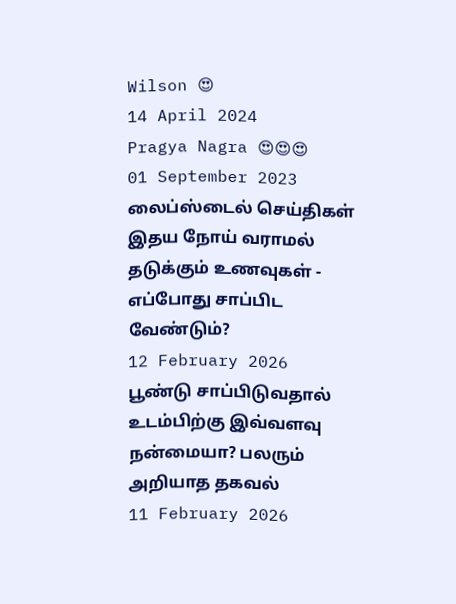Wilson 😍
14 April 2024
Pragya Nagra 😍😍😍
01 September 2023
லைப்ஸ்டைல் செய்திகள்
இதய நோய் வராமல் தடுக்கும் உணவுகள் - எப்போது சாப்பிட வேண்டும்?
12 February 2026
பூண்டு சாப்பிடுவதால் உடம்பிற்கு இவ்வளவு நன்மையா? பலரும் அறியாத தகவல்
11 February 2026